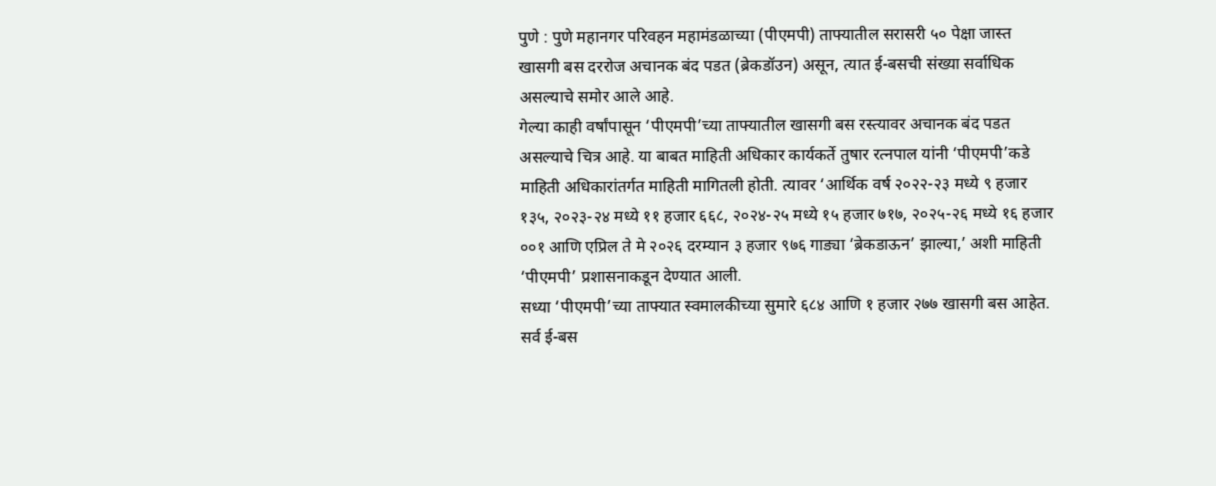पुणे : पुणे महानगर परिवहन महामंडळाच्या (पीएमपी) ताफ्यातील सरासरी ५० पेक्षा जास्त खासगी बस दररोज अचानक बंद पडत (ब्रेकडॉउन) असून, त्यात ई-बसची संख्या सर्वाधिक असल्याचे समोर आले आहे.
गेल्या काही वर्षांपासून ‘पीएमपी’च्या ताफ्यातील खासगी बस रस्त्यावर अचानक बंद पडत असल्याचे चित्र आहे. या बाबत माहिती अधिकार कार्यकर्ते तुषार रत्नपाल यांनी ‘पीएमपी’कडे माहिती अधिकारांतर्गत माहिती मागितली होती. त्यावर ‘आर्थिक वर्ष २०२२-२३ मध्ये ९ हजार १३५, २०२३-२४ मध्ये ११ हजार ६६८, २०२४-२५ मध्ये १५ हजार ७१७, २०२५-२६ मध्ये १६ हजार ००१ आणि एप्रिल ते मे २०२६ दरम्यान ३ हजार ९७६ गाड्या ‘ब्रेकडाऊन’ झाल्या,’ अशी माहिती ‘पीएमपी’ प्रशासनाकडून देण्यात आली.
सध्या ‘पीएमपी’च्या ताफ्यात स्वमालकीच्या सुमारे ६८४ आणि १ हजार २७७ खासगी बस आहेत. सर्व ई-बस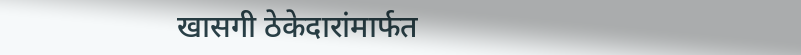खासगी ठेकेदारांमार्फत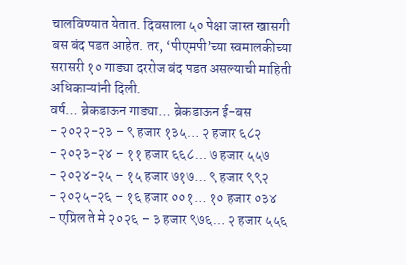चालविण्यात येतात. दिवसाला ५० पेक्षा जास्त खासगी बस बंद पडत आहेत. तर, ‘पीएमपी’च्या स्वमालकीच्या सरासरी १० गाड्या दररोज बंद पडत असल्याची माहिती अधिकाऱ्यांनी दिली.
वर्ष… ब्रेकडाऊन गाड्या… ब्रेकडाऊन ई-बस
- २०२२-२३ – ९ हजार १३५… २ हजार ६८२
- २०२३-२४ – ११ हजार ६६८… ७ हजार ५५७
- २०२४-२५ – १५ हजार ७१७… ९ हजार ९९२
- २०२५-२६ – १६ हजार ००१… १० हजार ०३४
- एप्रिल ते मे २०२६ – ३ हजार ९७६… २ हजार ५५६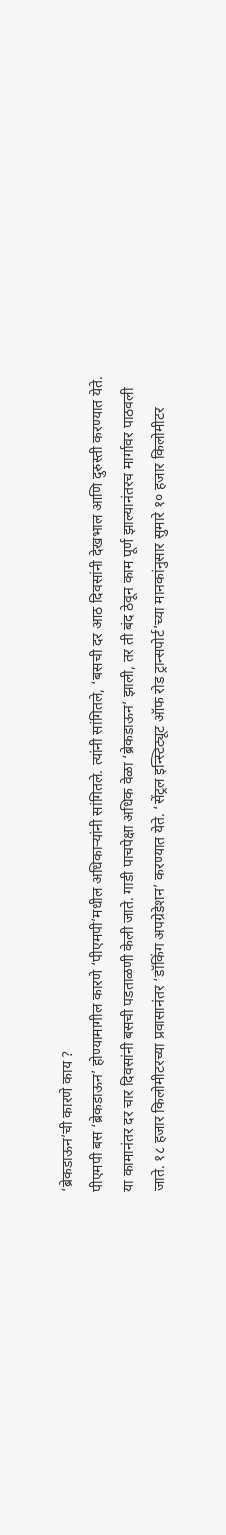‘ब्रेकडाऊन’ची कारणे काय ?
पीएमपी बस ‘ब्रेकडाऊन’ होण्यामागील कारणे ‘पीएमपी’मधील अधिकाऱ्यांनी सांगितले. त्यांनी सांगितले, ‘बसची दर आठ दिवसांनी देखभाल आणि दुरुस्ती करण्यात येते. या कामानंतर दर चार दिवसांनी बसची पडताळणी केली जाते. गाडी पाचपेक्षा अधिक वेळा ‘ब्रेकडाऊन’ झाली, तर ती बंद ठेवून काम पूर्ण झाल्यानंतरच मार्गावर पाठवली जाते. १८ हजार किलोमीटरच्या प्रवासानंतर ‘डॉकिंग अपग्रेडेशन’ करण्यात येते. ‘सेंट्रल इन्स्टिट्यूट ऑफ रोड ट्रान्सपोर्ट’च्या मानकांनुसार सुमारे १० हजार किलोमीटर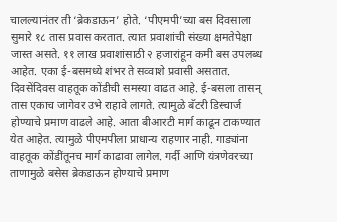चालल्यानंतर ती ‘ब्रेकडाऊन’ होते. ‘पीएमपी’च्या बस दिवसाला सुमारे १८ तास प्रवास करतात. त्यात प्रवाशांची संख्या क्षमतेपेक्षा जास्त असते. ११ लाख प्रवाशांसाठी २ हजारांहून कमी बस उपलब्ध आहेत. एका ई-बसमध्ये शंभर ते सव्वाशे प्रवासी असतात. दिवसेंदिवस वाहतूक कोंडीची समस्या वाढत आहे. ई-बसला तासन् तास एकाच जागेवर उभे राहावे लागते. त्यामुळे बॅटरी डिस्चार्ज होण्याचे प्रमाण वाढले आहे. आता बीआरटी मार्ग काढून टाकण्यात येत आहेत. त्यामुळे पीएमपीला प्राधान्य राहणार नाही. गाड्यांना वाहतूक कोंडींतूनच मार्ग काढावा लागेल. गर्दी आणि यंत्रणेवरच्या ताणामुळे बसेस ब्रेकडाऊन होण्याचे प्रमाण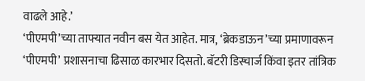वाढले आहे.’
‘पीएमपी’च्या ताफ्यात नवीन बस येत आहेत. मात्र, ‘ब्रेकडाऊन’च्या प्रमाणावरून ‘पीएमपी’ प्रशासनाचा ढिसाळ कारभार दिसतो. बॅटरी डिस्चार्ज किंवा इतर तांत्रिक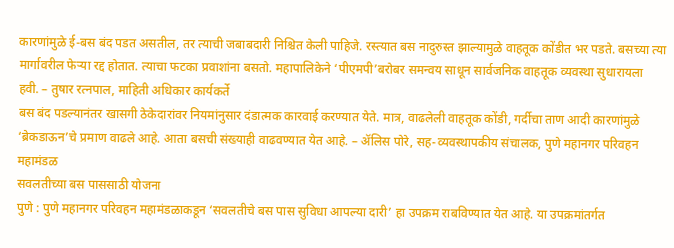कारणांमुळे ई-बस बंद पडत असतील, तर त्याची जबाबदारी निश्चित केली पाहिजे. रस्त्यात बस नादुरुस्त झाल्यामुळे वाहतूक कोंडीत भर पडते. बसच्या त्या मार्गावरील फेऱ्या रद्द होतात. त्याचा फटका प्रवाशांना बसतो. महापालिकेने ‘पीएमपी’बरोबर समन्वय साधून सार्वजनिक वाहतूक व्यवस्था सुधारायला हवी. – तुषार रत्नपाल, माहिती अधिकार कार्यकर्ते
बस बंद पडल्यानंतर खासगी ठेकेदारांवर नियमांनुसार दंडात्मक कारवाई करण्यात येते. मात्र, वाढलेली वाहतूक कोंडी, गर्दीचा ताण आदी कारणांमुळे ‘ब्रेकडाऊन’चे प्रमाण वाढले आहे. आता बसची संख्याही वाढवण्यात येत आहे. – ॲलिस पोरे, सह-व्यवस्थापकीय संचालक, पुणे महानगर परिवहन महामंडळ
सवलतीच्या बस पाससाठी योजना
पुणे : पुणे महानगर परिवहन महामंडळाकडून ‘सवलतीचे बस पास सुविधा आपल्या दारी’ हा उपक्रम राबविण्यात येत आहे. या उपक्रमांतर्गत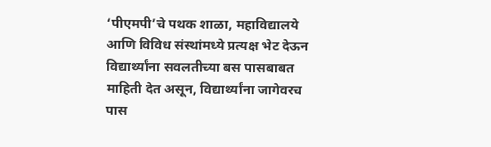‘पीएमपी’चे पथक शाळा, महाविद्यालये आणि विविध संस्थांमध्ये प्रत्यक्ष भेट देऊन विद्यार्थ्यांना सवलतीच्या बस पासबाबत माहिती देत असून, विद्यार्थ्यांना जागेवरच पास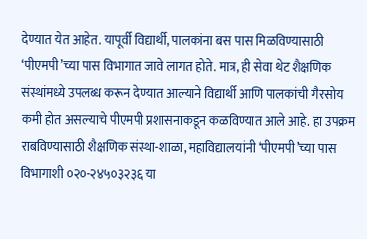देण्यात येत आहेत. यापूर्वी विद्यार्थी, पालकांना बस पास मिळविण्यासाठी ‘पीएमपी’च्या पास विभागात जावे लागत होते. मात्र, ही सेवा थेट शैक्षणिक संस्थांमध्ये उपलब्ध करून देण्यात आल्याने विद्यार्थी आणि पालकांची गैरसोय कमी होत असल्याचे पीएमपी प्रशासनाकडून कळविण्यात आले आहे. हा उपक्रम राबविण्यासाठी शैक्षणिक संस्था-शाळा, महाविद्यालयांनी ‘पीएमपी’च्या पास विभागाशी ०२०-२४५०३२३६ या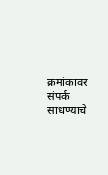क्रमांकावर संपर्क साधण्याचे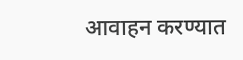आवाहन करण्यात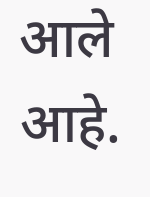आले आहे.